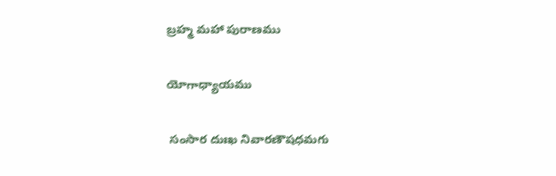బ్రహ్మ మహా పురాణము

యోగాధ్యాయము

 సంసార దుఃఖ నివారణౌషధమగు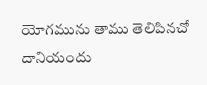యోగమును తాము తెలిపినచో దానియందు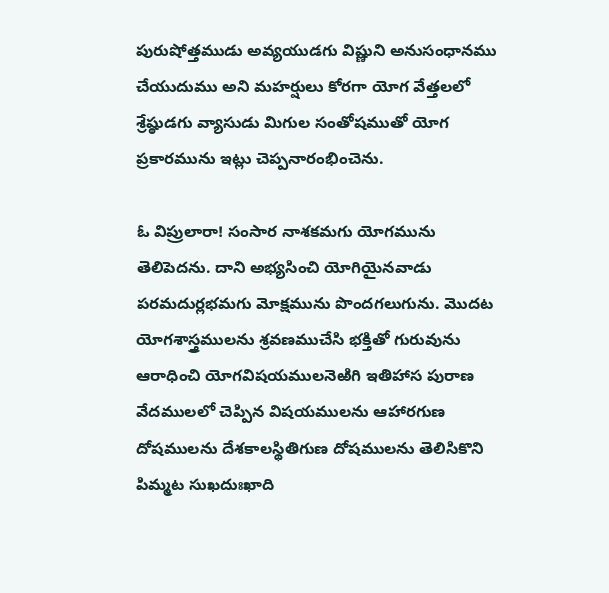పురుషోత్తముడు అవ్యయుడగు విష్ణుని అనుసంధానము చేయుదుము అని మహర్షులు కోరగా యోగ వేత్తలలో శ్రేష్ఠుడగు వ్యాసుడు మిగుల సంతోషముతో యోగ ప్రకారమును ఇట్లు చెప్పనారంభించెను.

ఓ విప్రులారా! సంసార నాశకమగు యోగమును తెలిపెదను. దాని అభ్యసించి యోగియైనవాడు పరమదుర్లభమగు మోక్షమును పొందగలుగును. మొదట యోగశాస్త్రములను శ్రవణముచేసి భక్తితో గురువును ఆరాధించి యోగవిషయములనెఱిగి ఇతిహాస పురాణ వేదములలో చెప్పిన విషయములను ఆహారగుణ దోషములను దేశకాలస్థితిగుణ దోషములను తెలిసికొని పిమ్మట సుఖదుఃఖాది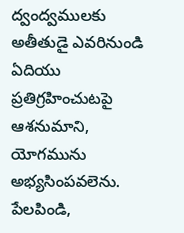ద్వంద్వములకు అతీతుడై ఎవరినుండి ఏదియు ప్రతిగ్రహించుటపై ఆశనుమాని, యోగమును అభ్యసింపవలెను. పేలపిండి,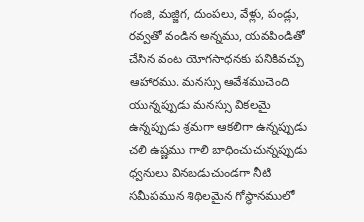గంజి, మజ్జిగ, దుంపలు, వేళ్లు, పండ్లు, రవ్వతో వండిన అన్నము, యవపిండితో చేసిన వంట యోగసాధనకు పనికివచ్చు ఆహారము. మనస్సు ఆవేశముచెంది యున్నప్పుడు మనస్సు వికలమై ఉన్నప్పుడు శ్రమగా ఆకలిగా ఉన్నప్పుడు చలి ఉష్ణము గాలి బాధించుచున్నప్పుడు ధ్వనులు వినబడుచుండగా నీటి సమీపమున శిథిలమైన గోస్థానములో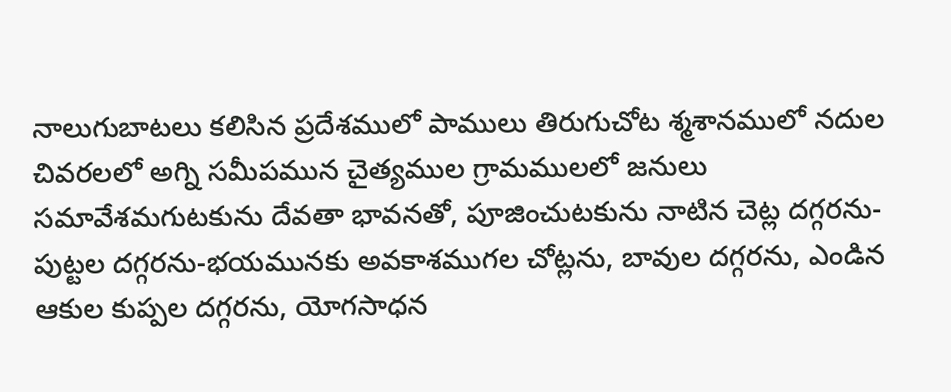నాలుగుబాటలు కలిసిన ప్రదేశములో పాములు తిరుగుచోట శ్మశానములో నదుల చివరలలో అగ్ని సమీపమున చైత్యముల గ్రామములలో జనులు సమావేశమగుటకును దేవతా భావనతో, పూజించుటకును నాటిన చెట్ల దగ్గరను-పుట్టల దగ్గరను-భయమునకు అవకాశముగల చోట్లను, బావుల దగ్గరను, ఎండిన ఆకుల కుప్పల దగ్గరను, యోగసాధన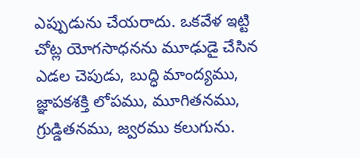ఎప్పుడును చేయరాదు. ఒకవేళ ఇట్టి చోట్ల యోగసాధనను మూఢుడై చేసిన ఎడల చెపుడు, బుద్ధి మాంద్యము, జ్ఞాపకశక్తి లోపము, మూగితనము, గ్రుడ్డితనము, జ్వరము కలుగును.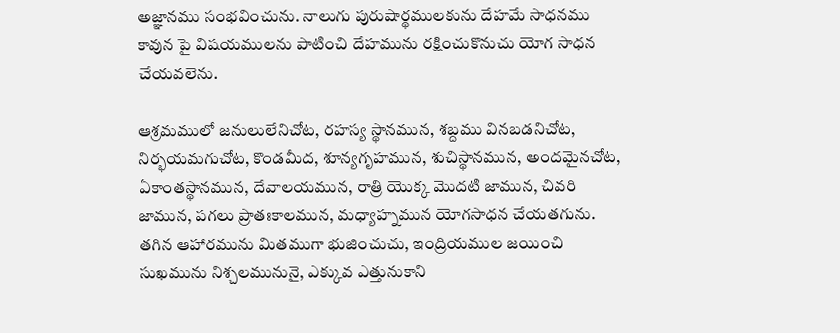అజ్ఞానము సంభవించును. నాలుగు పురుషార్థములకును దేహమే సాధనము కావున పై విషయములను పాటించి దేహమును రక్షించుకొనుచు యోగ సాధన చేయవలెను.

ఆశ్రమములో జనులులేనిచోట, రహస్య స్థానమున, శబ్దము వినబడనిచోట, నిర్భయమగుచోట, కొండమీద, శూన్యగృహమున, శుచిస్థానమున, అందమైనచోట, ఏకాంతస్థానమున, దేవాలయమున, రాత్రి యొక్క మొదటి జామున, చివరి జామున, పగలు ప్రాతఃకాలమున, మధ్యాహ్నమున యోగసాధన చేయతగును. తగిన ఆహారమును మితముగా భుజించుచు, ఇంద్రియముల జయించి సుఖమును నిశ్చలమునునై, ఎక్కువ ఎత్తునుకాని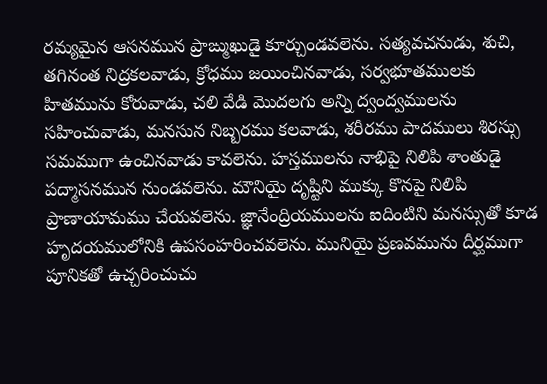రమ్యమైన ఆసనమున ప్రాఙ్ముఖుడై కూర్చుండవలెను. సత్యవచనుడు, శుచి, తగినంత నిద్రకలవాడు, క్రోధము జయించినవాడు, సర్వభూతములకు హితమును కోరువాడు, చలి వేడి మొదలగు అన్ని ద్వంద్వములను సహించువాడు, మనసున నిబ్బరము కలవాడు, శరీరము పాదములు శిరస్సు సమముగా ఉంచినవాడు కావలెను. హస్తములను నాభిపై నిలిపి శాంతుడై పద్మాసనమున నుండవలెను. మౌనియై దృష్టిని ముక్కు కొనపై నిలిపి ప్రాణాయామము చేయవలెను. జ్ఞానేంద్రియములను ఐదింటిని మనస్సుతో కూడ హృదయములోనికి ఉపసంహరించవలెను. మునియై ప్రణవమును దీర్ఘముగా పూనికతో ఉచ్చరించుచు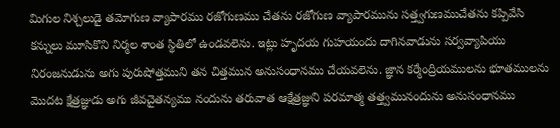మిగుల నిశ్చలుడై తమోగుణ వ్యాపారము రజోగుణము చేతను రజోగుణ వ్యాపారమును సత్త్వగుణముచేతను కప్పివేసి కన్నులు మూసికొని నిర్మల శాంత స్థితిలో ఉండవలెను. ఇట్లు హృదయ గుహయందు దాగినవాడును సర్వవ్యాపియు నిరంజనుడును అగు పురుషోత్తముని తన చిత్తమున అనుసంధానము చేయవలెను. జ్ఞాన కర్మేంద్రియములను భూతములను మొదట క్షేత్రజ్ఞుడు అగు జీవచైతన్యము నందును తరువాత ఆక్షేత్రజ్ఞుని పరమాత్మ తత్త్వమునందును అనుసంధానము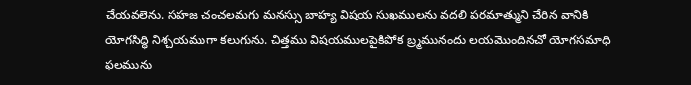చేయవలెను. సహజ చంచలమగు మనస్సు బాహ్య విషయ సుఖములను వదలి పరమాత్ముని చేరిన వానికి యోగసిద్ధి నిశ్చయముగా కలుగును. చిత్తము విషయములపైకిపోక బ్ర్మమునందు లయమొందినచో యోగసమాధి ఫలమును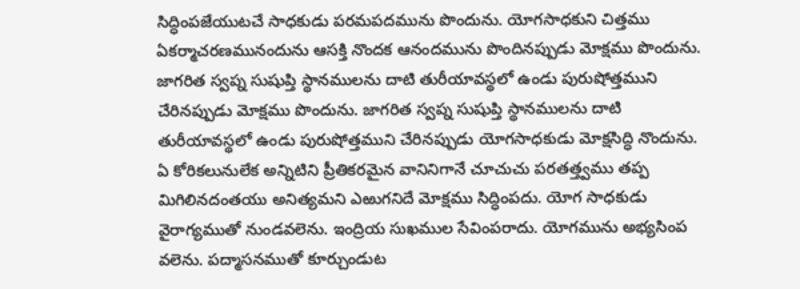సిద్ధింపజేయుటచే సాధకుడు పరమపదమును పొందును. యోగసాధకుని చిత్తము ఏకర్మాచరణమునందును ఆసక్తి నొందక ఆనందమును పొందినప్పుడు మోక్షము పొందును. జాగరిత స్వప్న సుషుప్తి స్థానములను దాటి తురీయావస్థలో ఉండు పురుషోత్తముని చేరినప్పుడు మోక్షము పొందును. జాగరిత స్వప్న సుషుప్తి స్థానములను దాటి తురీయావస్థలో ఉండు పురుషోత్తముని చేరినప్పుడు యోగసాధకుడు మోక్షసిద్ధి నొందును. ఏ కోరికలునులేక అన్నిటిని ప్రీతికరమైన వానినిగానే చూచుచు పరతత్త్వము తప్ప మిగిలినదంతయు అనిత్యమని ఎఱుగనిదే మోక్షము సిద్ధింపదు. యోగ సాధకుడు వైరాగ్యముతో నుండవలెను. ఇంద్రియ సుఖముల సేవింపరాదు. యోగమును అభ్యసింప వలెను. పద్మాసనముతో కూర్చుండుట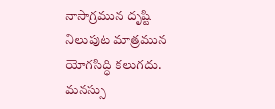నాసాగ్రమున దృష్టి నిలుపుట మాత్రమున యోగసిద్ధి కలుగదు. మనస్సు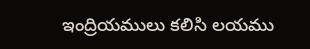ఇంద్రియములు కలిసి లయము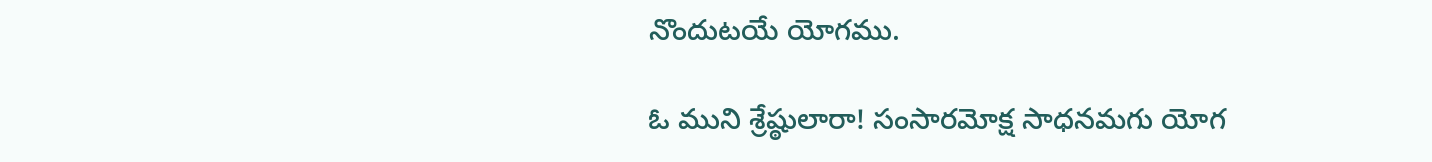నొందుటయే యోగము.

ఓ ముని శ్రేష్ఠులారా! సంసారమోక్ష సాధనమగు యోగ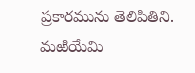ప్రకారమును తెలిపితిని. మఱియేమి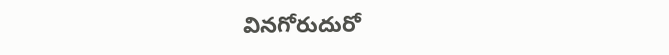వినగోరుదురో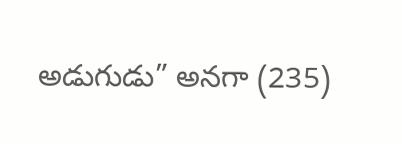అడుగుడు” అనగా (235)